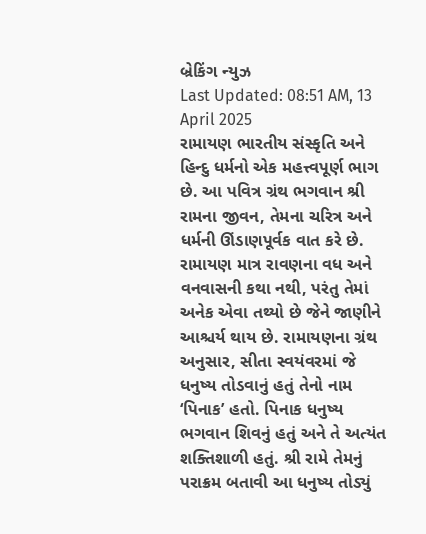બ્રેકિંગ ન્યુઝ
Last Updated: 08:51 AM, 13 April 2025
રામાયણ ભારતીય સંસ્કૃતિ અને હિન્દુ ધર્મનો એક મહત્ત્વપૂર્ણ ભાગ છે. આ પવિત્ર ગ્રંથ ભગવાન શ્રી રામના જીવન, તેમના ચરિત્ર અને ધર્મની ઊંડાણપૂર્વક વાત કરે છે. રામાયણ માત્ર રાવણના વધ અને વનવાસની કથા નથી, પરંતુ તેમાં અનેક એવા તથ્યો છે જેને જાણીને આશ્ચર્ય થાય છે. રામાયણના ગ્રંથ અનુસાર, સીતા સ્વયંવરમાં જે ધનુષ્ય તોડવાનું હતું તેનો નામ ‘પિનાક’ હતો. પિનાક ધનુષ્ય ભગવાન શિવનું હતું અને તે અત્યંત શક્તિશાળી હતું. શ્રી રામે તેમનું પરાક્રમ બતાવી આ ધનુષ્ય તોડ્યું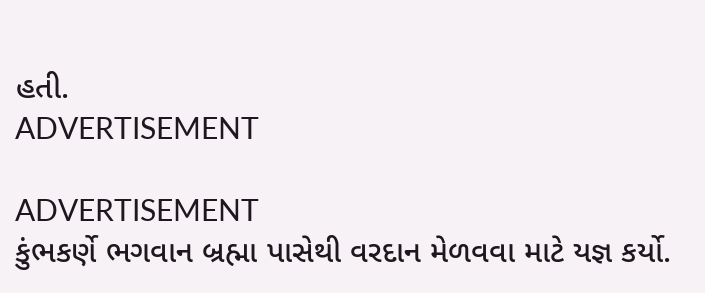હતી.
ADVERTISEMENT

ADVERTISEMENT
કુંભકર્ણે ભગવાન બ્રહ્મા પાસેથી વરદાન મેળવવા માટે યજ્ઞ કર્યો.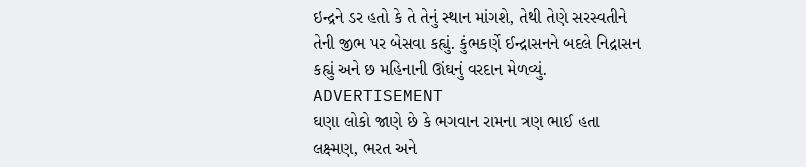ઇન્દ્રને ડર હતો કે તે તેનું સ્થાન માંગશે, તેથી તેણે સરસ્વતીને તેની જીભ પર બેસવા કહ્યું. કુંભકર્ણે ઈન્દ્રાસનને બદલે નિદ્રાસન કહ્યું અને છ મહિનાની ઊંઘનું વરદાન મેળવ્યું.
ADVERTISEMENT
ઘણા લોકો જાણે છે કે ભગવાન રામના ત્રણ ભાઈ હતા લક્ષ્મણ, ભરત અને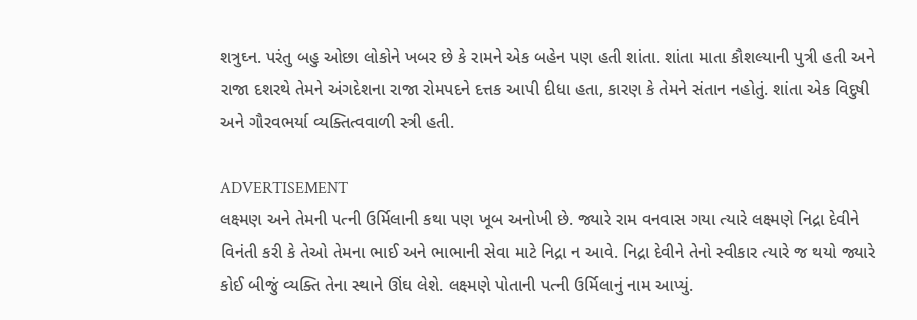શત્રુઘ્ન. પરંતુ બહુ ઓછા લોકોને ખબર છે કે રામને એક બહેન પણ હતી શાંતા. શાંતા માતા કૌશલ્યાની પુત્રી હતી અને રાજા દશરથે તેમને અંગદેશના રાજા રોમપદને દત્તક આપી દીધા હતા, કારણ કે તેમને સંતાન નહોતું. શાંતા એક વિદુષી અને ગૌરવભર્યા વ્યક્તિત્વવાળી સ્ત્રી હતી.

ADVERTISEMENT
લક્ષ્મણ અને તેમની પત્ની ઉર્મિલાની કથા પણ ખૂબ અનોખી છે. જ્યારે રામ વનવાસ ગયા ત્યારે લક્ષ્મણે નિદ્રા દેવીને વિનંતી કરી કે તેઓ તેમના ભાઈ અને ભાભાની સેવા માટે નિદ્રા ન આવે. નિદ્રા દેવીને તેનો સ્વીકાર ત્યારે જ થયો જ્યારે કોઈ બીજું વ્યક્તિ તેના સ્થાને ઊંઘ લેશે. લક્ષ્મણે પોતાની પત્ની ઉર્મિલાનું નામ આપ્યું.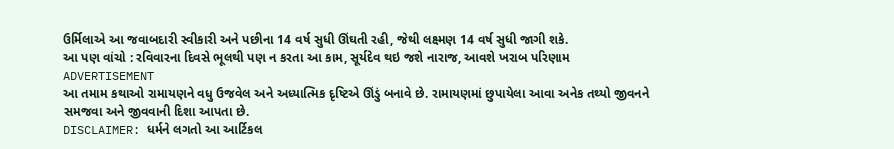ઉર્મિલાએ આ જવાબદારી સ્વીકારી અને પછીના 14 વર્ષ સુધી ઊંઘતી રહી, જેથી લક્ષ્મણ 14 વર્ષ સુધી જાગી શકે.
આ પણ વાંચો : રવિવારના દિવસે ભૂલથી પણ ન કરતા આ કામ, સૂર્યદેવ થઇ જશે નારાજ, આવશે ખરાબ પરિણામ
ADVERTISEMENT
આ તમામ કથાઓ રામાયણને વધુ ઉજવેલ અને અધ્યાત્મિક દૃષ્ટિએ ઊંડું બનાવે છે. રામાયણમાં છુપાયેલા આવા અનેક તથ્યો જીવનને સમજવા અને જીવવાની દિશા આપતા છે.
DISCLAIMER: ધર્મને લગતો આ આર્ટિકલ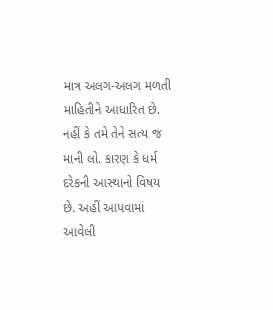માત્ર અલગ-અલગ મળતી માહિતીને આધારિત છે. નહીં કે તમે તેને સત્ય જ માની લો. કારણ કે ધર્મ દરેકની આસ્થાનો વિષય છે. અહીં આપવામાં આવેલી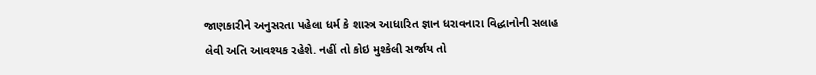જાણકારીને અનુસરતા પહેલા ધર્મ કે શાસ્ત્ર આધારિત જ્ઞાન ધરાવનારા વિદ્ધાનોની સલાહ લેવી અતિ આવશ્યક રહેશે. નહીં તો કોઇ મુશ્કેલી સર્જાય તો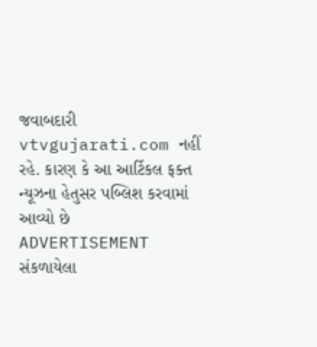જવાબદારી vtvgujarati.com નહીં રહે. કારણ કે આ આર્ટિકલ ફક્ત ન્યૂઝના હેતુસર પબ્લિશ કરવામાં આવ્યો છે
ADVERTISEMENT
સંકળાયેલા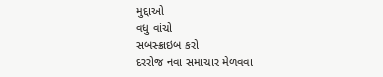મુદ્દાઓ
વધુ વાંચો
સબસ્ક્રાઇબ કરો
દરરોજ નવા સમાચાર મેળવવા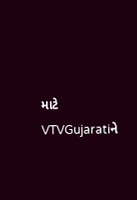માટે VTVGujaratiને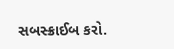સબસ્ક્રાઈબ કરો.